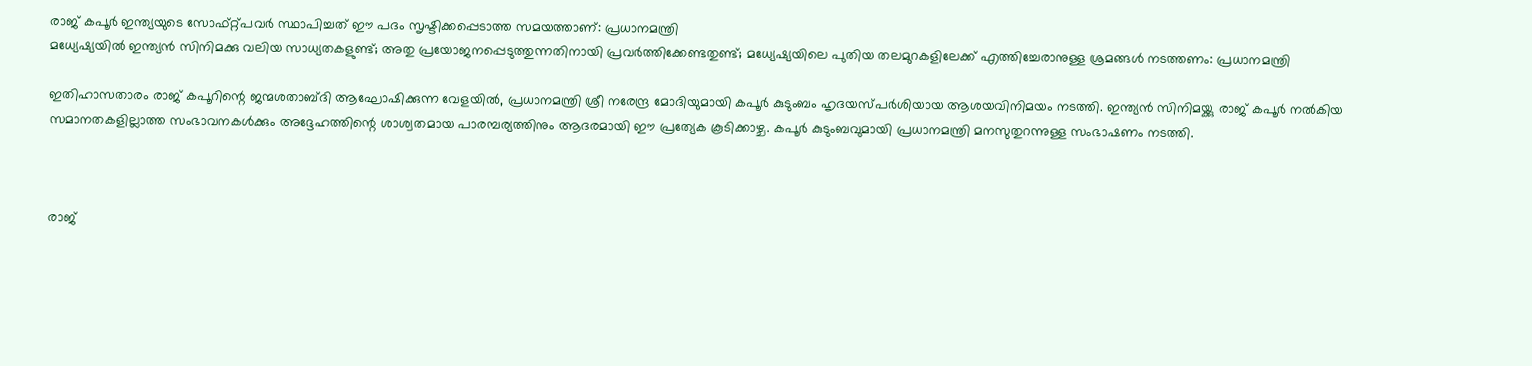രാജ് കപൂർ ഇന്ത്യയുടെ സോഫ്റ്റ്‌പവർ സ്ഥാപിച്ചത് ഈ പദം സൃഷ്ടിക്കപ്പെടാത്ത സമയത്താണ്: പ്രധാനമന്ത്രി
മധ്യേഷ്യയിൽ ഇന്ത്യൻ സിനിമക്കു വലിയ സാധ്യതകളുണ്ട്; അതു പ്രയോജനപ്പെടുത്തുന്നതിനായി പ്രവർത്തിക്കേണ്ടതുണ്ട്; മധ്യേഷ്യയിലെ പുതിയ തലമുറകളിലേക്ക് എത്തിച്ചേരാനുള്ള ശ്രമങ്ങൾ നടത്തണം: പ്രധാനമന്ത്രി

ഇതിഹാസതാരം രാജ് കപൂറിന്റെ ജന്മശതാബ്ദി ആഘോഷിക്കുന്ന വേളയിൽ, പ്രധാനമന്ത്രി ശ്രീ നരേന്ദ്ര മോദിയുമായി കപൂർ കുടുംബം ഹൃദയസ്പർശിയായ ആശയവിനിമയം നടത്തി. ഇന്ത്യൻ സിനിമയ്ക്കു രാജ് കപൂർ നൽകിയ സമാനതകളില്ലാത്ത സംഭാവനകൾക്കും അദ്ദേഹത്തിന്റെ ശാശ്വതമായ പാരമ്പര്യത്തിനും ആദരമായി ഈ പ്രത്യേക കൂടിക്കാഴ്ച. കപൂർ കുടുംബവുമായി പ്രധാനമന്ത്രി മനസുതുറന്നുള്ള സംഭാഷണം നടത്തി.



രാജ്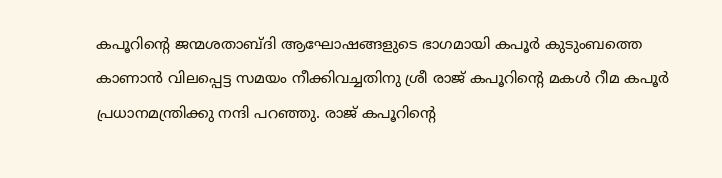കപൂറിന്റെ ജന്മശതാബ്ദി ആഘോഷങ്ങളുടെ ഭാഗമായി കപൂർ കുടുംബത്തെ കാണാൻ വിലപ്പെട്ട സമയം നീക്കിവച്ചതിനു ശ്രീ രാജ് കപൂറിന്റെ മകൾ റീമ കപൂർ പ്രധാനമന്ത്രിക്കു നന്ദി പറഞ്ഞു. രാജ് കപൂറിന്റെ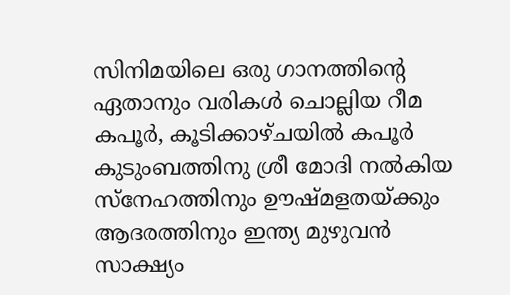സിനിമയിലെ ഒരു ഗാനത്തിന്റെ ഏതാനും വരികൾ ചൊല്ലിയ റീമ കപൂർ, കൂടിക്കാഴ്ചയിൽ കപൂർ കുടുംബത്തിനു ശ്രീ മോദി നൽകിയ സ്നേഹത്തിനും ഊഷ്മളതയ്ക്കും ആദരത്തിനും ഇന്ത്യ മുഴുവൻ സാക്ഷ്യം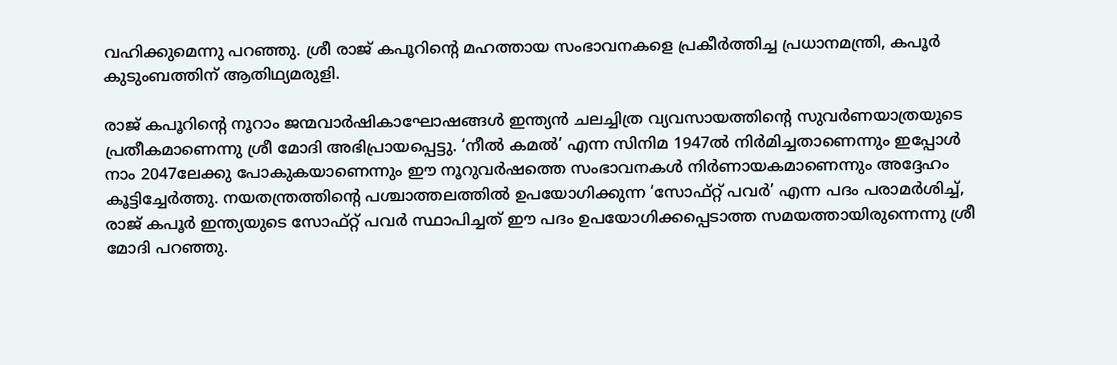വഹിക്കുമെന്നു പറഞ്ഞു. ശ്രീ രാജ് കപൂറിന്റെ മഹത്തായ സംഭാവനകളെ പ്രകീർത്തിച്ച പ്രധാനമന്ത്രി, കപൂർ കുടുംബത്തിന് ആതിഥ്യമരുളി.

രാജ് കപൂറിന്റെ നൂറാം ജന്മവാർഷികാഘോഷങ്ങൾ ഇന്ത്യൻ ചലച്ചിത്ര വ്യവസായത്തിന്റെ സുവർണയാത്രയുടെ പ്രതീകമാണെന്നു ശ്രീ മോദി അഭിപ്രായപ്പെട്ടു. ‘നീൽ കമൽ’ എന്ന സിനിമ 1947ൽ നിർമിച്ചതാണെന്നും ഇപ്പോൾ നാം 2047ലേക്കു പോകുകയാണെന്നും ഈ നൂറുവർഷത്തെ സംഭാവനകൾ നിർണായകമാണെന്നും അദ്ദേഹം കൂട്ടിച്ചേർത്തു. നയതന്ത്രത്തിന്റെ പശ്ചാത്തലത്തിൽ ഉപയോഗിക്കുന്ന ‘സോഫ്റ്റ്‌ പവർ’ എന്ന പദം പരാമർശിച്ച്, രാജ് കപൂർ ഇന്ത്യയുടെ സോഫ്റ്റ്‌ പവർ സ്ഥാപിച്ചത് ഈ പദം ഉപയോഗിക്കപ്പെടാത്ത സമയത്തായിരുന്നെന്നു ശ്രീ മോദി പറഞ്ഞു.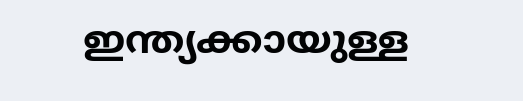ഇന്ത്യക്കായുള്ള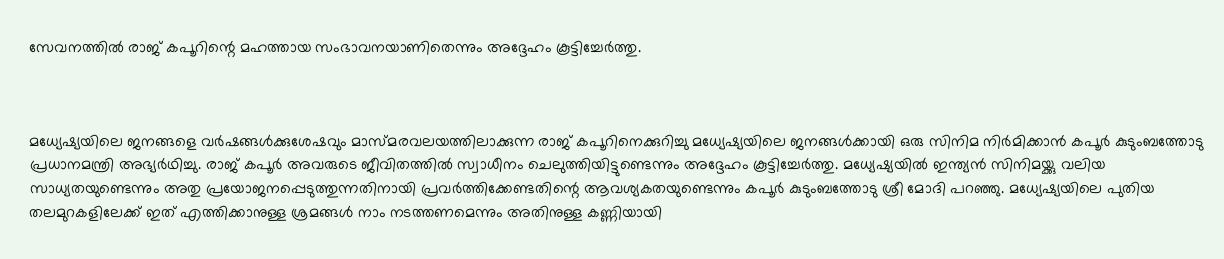സേവനത്തിൽ രാജ് കപൂറിന്റെ മഹത്തായ സംഭാവനയാണിതെന്നും അദ്ദേഹം കൂട്ടിച്ചേർത്തു.



മധ്യേഷ്യയിലെ ജനങ്ങളെ വർഷങ്ങൾക്കുശേഷവും മാസ്മരവലയത്തിലാക്കുന്ന രാജ് കപൂറിനെക്കുറിച്ചു മധ്യേഷ്യയിലെ ജനങ്ങൾക്കായി ഒരു സിനിമ നിർമിക്കാൻ കപൂർ കുടുംബത്തോടു പ്രധാനമന്ത്രി അഭ്യർഥിച്ചു. രാജ് കപൂർ അവരുടെ ജീവിതത്തിൽ സ്വാധീനം ചെലുത്തിയിട്ടുണ്ടെന്നും അദ്ദേഹം കൂട്ടിച്ചേർത്തു. മധ്യേഷ്യയിൽ ഇന്ത്യൻ സിനിമയ്ക്കു വലിയ സാധ്യതയുണ്ടെന്നും അതു പ്രയോജനപ്പെടുത്തുന്നതിനായി പ്രവർത്തിക്കേണ്ടതിന്റെ ആവശ്യകതയുണ്ടെന്നും കപൂർ കുടുംബത്തോടു ശ്രീ മോദി പറഞ്ഞു. മധ്യേഷ്യയിലെ പുതിയ തലമുറകളിലേക്ക് ഇത് എത്തിക്കാനുള്ള ശ്രമങ്ങൾ നാം നടത്തണമെന്നും അതിനുള്ള കണ്ണിയായി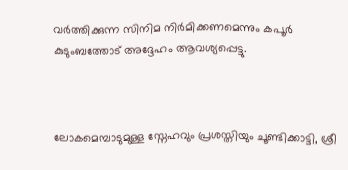വർത്തിക്കുന്ന സിനിമ നിർമിക്കണമെന്നും കപൂർ കുടുംബത്തോട് അദ്ദേഹം ആവശ്യപ്പെട്ടു.



ലോകമെമ്പാടുമുള്ള സ്നേഹവും പ്രശസ്തിയും ചൂണ്ടിക്കാട്ടി, ശ്രീ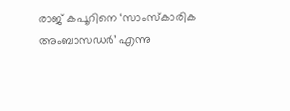രാജ് കപൂറിനെ ‘സാംസ്‌കാരിക അംബാസഡർ’ എന്നു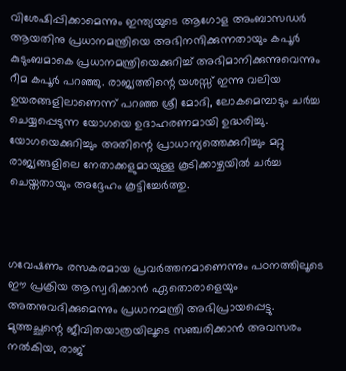വിശേഷിപ്പിക്കാമെന്നും ഇന്ത്യയുടെ ആഗോള അംബാസഡർ ആയതിനു പ്രധാനമന്ത്രിയെ അഭിനന്ദിക്കുന്നതായും കപൂർ കുടുംബമാകെ പ്രധാനമന്ത്രിയെക്കുറിച്ച് അഭിമാനിക്കുന്നുവെന്നും റീമ കപൂർ പറഞ്ഞു. രാജ്യത്തിന്റെ യശസ്സ് ഇന്നു വലിയ ഉയരങ്ങളിലാണെന്ന് പറഞ്ഞ ശ്രീ മോദി, ലോകമെമ്പാടും ചർച്ച ചെയ്യപ്പെടുന്ന യോഗയെ ഉദാഹരണമായി ഉദ്ധരിച്ചു. യോഗയെക്കുറിച്ചും അതിന്റെ പ്രാധാന്യത്തെക്കുറിച്ചും മറ്റു രാജ്യങ്ങളിലെ നേതാക്കളുമായുള്ള കൂടിക്കാഴ്ചയിൽ ചർച്ച ചെയ്തതായും അദ്ദേഹം കൂട്ടിച്ചേർത്തു.



ഗവേഷണം രസകരമായ പ്രവർത്തനമാണെന്നും പഠനത്തിലൂടെ ഈ പ്രക്രിയ ആസ്വദിക്കാൻ ഏതൊരാളെയും അതനുവദിക്കുമെന്നും പ്രധാനമന്ത്രി അഭിപ്രായപ്പെട്ടു. മുത്തച്ഛന്റെ ജീവിതയാത്രയിലൂടെ സഞ്ചരിക്കാൻ അവസരം നൽകിയ, രാജ്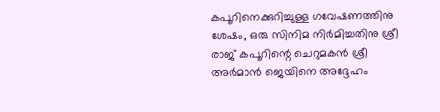കപൂറിനെക്കുറിച്ചുള്ള ഗവേഷണത്തിനു ശേഷം, ഒരു സിനിമ നിർമിച്ചതിനു ശ്രീ രാജ് കപൂറിന്റെ ചെറുമകൻ ശ്രീ അർമാൻ ജെയിനെ അദ്ദേഹം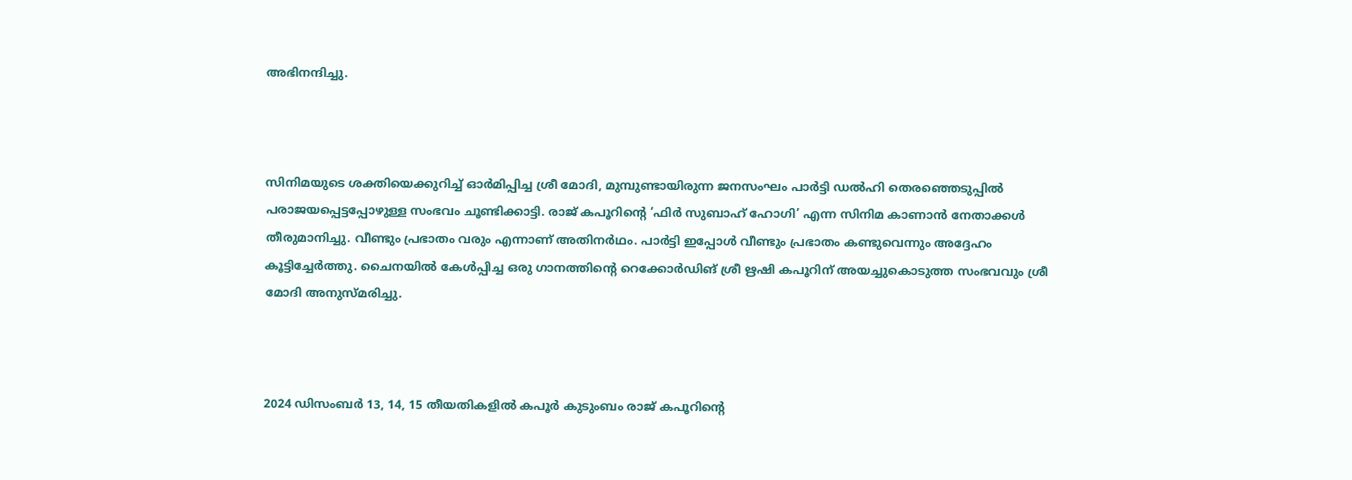അഭിനന്ദിച്ചു.



സിനിമയുടെ ശക്തിയെക്കുറിച്ച് ഓർമിപ്പിച്ച ശ്രീ മോദി, മുമ്പുണ്ടായിരുന്ന ജനസംഘം പാർട്ടി ഡൽഹി തെരഞ്ഞെടുപ്പിൽ പരാജയപ്പെട്ടപ്പോഴുള്ള സംഭവം ചൂണ്ടിക്കാട്ടി. രാജ് കപൂറിന്റെ ‘ഫിർ സുബാഹ് ഹോഗി’ എന്ന സിനിമ കാണാൻ നേതാക്കൾ തീരുമാനിച്ചു. വീണ്ടും പ്രഭാതം വരും എന്നാണ് അതിനർഥം. പാർട്ടി ഇപ്പോൾ വീണ്ടും പ്രഭാതം കണ്ടുവെന്നും അദ്ദേഹം കൂട്ടിച്ചേർത്തു. ചൈനയിൽ കേൾപ്പിച്ച ഒരു ഗാനത്തിന്റെ റെക്കോർഡിങ് ശ്രീ ഋഷി കപൂറിന് അയച്ചുകൊടുത്ത സംഭവവും ശ്രീ മോദി അനുസ്മരിച്ചു.



2024 ഡിസംബർ 13, 14, 15 തീയതികളിൽ കപൂർ കുടുംബം രാജ് കപൂറിന്റെ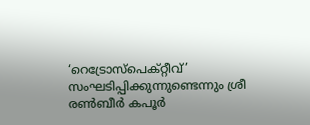‘റെട്രോസ്‌പെക്റ്റീവ്’ സംഘടിപ്പിക്കുന്നുണ്ടെന്നും ശ്രീ രൺബീർ കപൂർ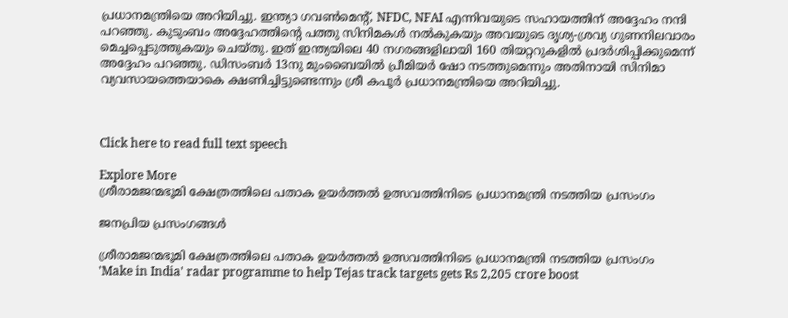പ്രധാനമന്ത്രിയെ അറിയിച്ചു. ഇന്ത്യാ ഗവൺമെന്റ്, NFDC, NFAI എന്നിവയുടെ സഹായത്തിന് അദ്ദേഹം നന്ദി പറഞ്ഞു. കുടുംബം അദ്ദേഹത്തിന്റെ പത്തു സിനിമകൾ നൽകുകയും അവയുടെ ദൃശ്യ-ശ്രവ്യ ഗുണനിലവാരം മെച്ചപ്പെടുത്തുകയും ചെയ്തു. ഇത് ഇന്ത്യയിലെ 40 നഗരങ്ങളിലായി 160 തിയറ്ററുകളിൽ പ്രദർശിപ്പിക്കുമെന്ന് അദ്ദേഹം പറഞ്ഞു. ഡിസംബർ 13നു മുംബൈയിൽ പ്രീമിയർ ഷോ നടത്തുമെന്നും അതിനായി സിനിമാ വ്യവസായത്തെയാകെ ക്ഷണിച്ചിട്ടുണ്ടെന്നും ശ്രീ കപൂർ പ്രധാനമന്ത്രിയെ അറിയിച്ചു.



Click here to read full text speech

Explore More
ശ്രീരാമജന്മഭൂമി ക്ഷേത്രത്തിലെ പതാക ഉയർത്തൽ ഉത്സവത്തിനിടെ പ്രധാനമന്ത്രി നടത്തിയ പ്രസംഗം

ജനപ്രിയ പ്രസംഗങ്ങൾ

ശ്രീരാമജന്മഭൂമി ക്ഷേത്രത്തിലെ പതാക ഉയർത്തൽ ഉത്സവത്തിനിടെ പ്രധാനമന്ത്രി നടത്തിയ പ്രസംഗം
'Make in India' radar programme to help Tejas track targets gets Rs 2,205 crore boost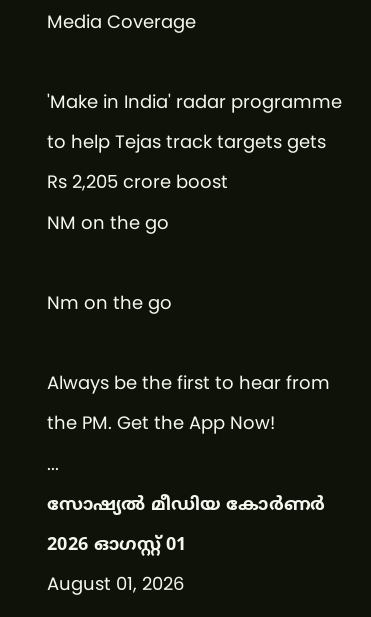Media Coverage

'Make in India' radar programme to help Tejas track targets gets Rs 2,205 crore boost
NM on the go

Nm on the go

Always be the first to hear from the PM. Get the App Now!
...
സോഷ്യൽ മീഡിയ കോർണർ 2026 ഓഗസ്റ്റ് 01
August 01, 2026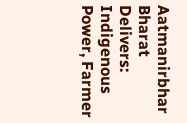Aatmanirbhar Bharat Delivers: Indigenous Power, Farmer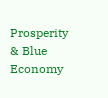Prosperity & Blue Economy